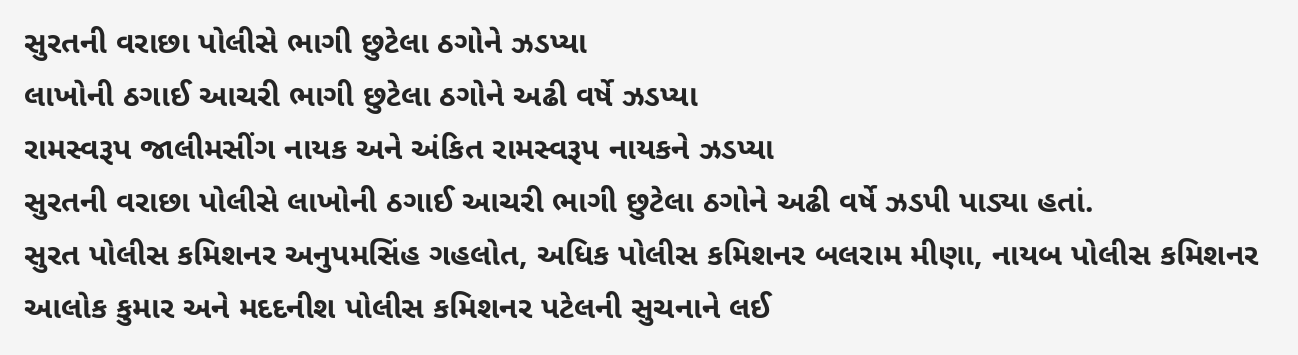સુરતની વરાછા પોલીસે ભાગી છુટેલા ઠગોને ઝડપ્યા
લાખોની ઠગાઈ આચરી ભાગી છુટેલા ઠગોને અઢી વર્ષે ઝડપ્યા
રામસ્વરૂપ જાલીમસીંગ નાયક અને અંકિત રામસ્વરૂપ નાયકને ઝડપ્યા
સુરતની વરાછા પોલીસે લાખોની ઠગાઈ આચરી ભાગી છુટેલા ઠગોને અઢી વર્ષે ઝડપી પાડ્યા હતાં.
સુરત પોલીસ કમિશનર અનુપમસિંહ ગહલોત, અધિક પોલીસ કમિશનર બલરામ મીણા, નાયબ પોલીસ કમિશનર આલોક કુમાર અને મદદનીશ પોલીસ કમિશનર પટેલની સુચનાને લઈ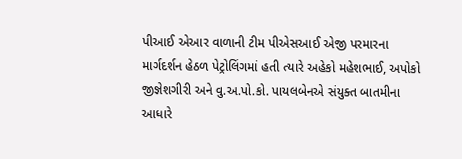પીઆઈ એઆર વાળાની ટીમ પીએસઆઈ એજી પરમારના માર્ગદર્શન હેઠળ પેટ્રોલિંગમાં હતી ત્યારે અહેકો મહેશભાઈ, અપોકો જીજ્ઞેશગીરી અને વુ.અ.પો.કો. પાયલબેનએ સંયુક્ત બાતમીના આધારે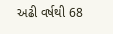અઢી વર્ષથી 68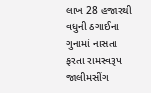લાખ 28 હજારથી વધુની ઠગાઈના ગુનામાં નાસતા ફરતા રામસ્વરૂપ જાલીમસીંગ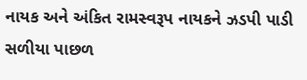નાયક અને અંકિત રામસ્વરૂપ નાયકને ઝડપી પાડી સળીયા પાછળ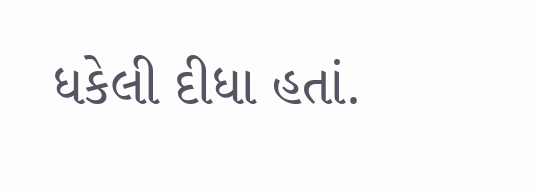ધકેલી દીધા હતાં.